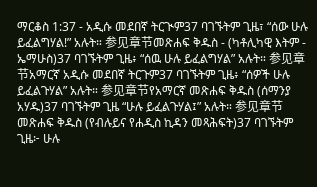ማርቆስ 1:37 - አዲሱ መደበኛ ትርጒም37 ባገኙትም ጊዜ፣ “ሰው ሁሉ ይፈልግሃል!” አሉት። 参见章节መጽሐፍ ቅዱስ - (ካቶሊካዊ እትም - ኤማሁስ)37 ባገኙትም ጊዜ፥ “ሰዉ ሁሉ ይፈልግሃል” አሉት። 参见章节አማርኛ አዲሱ መደበኛ ትርጉም37 ባገኙትም ጊዜ፥ “ሰዎች ሁሉ ይፈልጉሃል” አሉት። 参见章节የአማርኛ መጽሐፍ ቅዱስ (ሰማንያ አሃዱ)37 ባገኙትም ጊዜ “ሁሉ ይፈልጉሃል፤” አሉት። 参见章节መጽሐፍ ቅዱስ (የብሉይና የሐዲስ ኪዳን መጻሕፍት)37 ባገኙትም ጊዜ፦ ሁሉ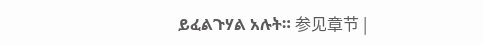ይፈልጉሃል አሉት። 参见章节 |